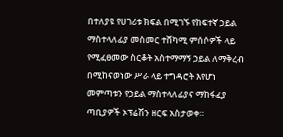በተለያዩ የሀገሪቱ ክፍል በሚገኙ የከፍተኛ ኃይል ማስተላለፊያ መስመር ተሸካሚ ምሰሶዎች ላይ የሚፈፀመው ስርቆት አስተማማኝ ኃይል ለማቅረብ በሚከናወነው ሥራ ላይ ተግዳሮት እየሆነ መምጣቱን የኃይል ማስተላለፊያና ማከፋፈያ ጣቢያዎች ኦፕሬሽን ዘርፍ አስታወቀ።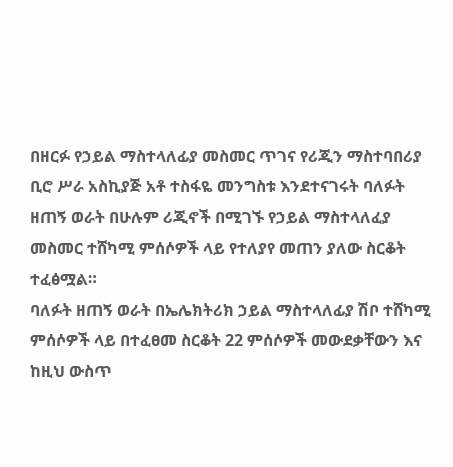በዘርፉ የኃይል ማስተላለፊያ መስመር ጥገና የሪጂን ማስተባበሪያ ቢሮ ሥራ አስኪያጅ አቶ ተስፋዬ መንግስቱ እንደተናገሩት ባለፉት ዘጠኝ ወራት በሁሉም ሪጂኖች በሚገኙ የኃይል ማስተላለፈያ መስመር ተሸካሚ ምሰሶዎች ላይ የተለያየ መጠን ያለው ስርቆት ተፈፅሟል።
ባለፉት ዘጠኝ ወራት በኤሌክትሪክ ኃይል ማስተላለፊያ ሽቦ ተሸካሚ ምሰሶዎች ላይ በተፈፀመ ስርቆት 22 ምሰሶዎች መውደቃቸውን እና ከዚህ ውስጥ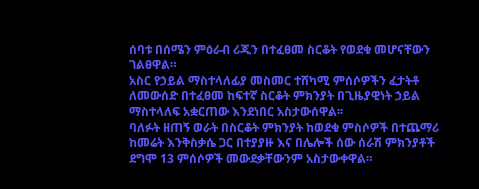ሰባቱ በሰሜን ምዕራብ ሪጂን በተፈፀመ ስርቆት የወደቁ መሆናቸውን ገልፀዋል።
አስር የኃይል ማስተላለፊያ መስመር ተሸካሚ ምሰሶዎችን ፈታትቶ ለመውሰድ በተፈፀመ ከፍተኛ ስርቆት ምክንያት በጊዜያዊነት ኃይል ማስተላለፍ አቋርጠው እንደነበር አስታውሰዋል፡፡
ባለፉት ዘጠኝ ወራት በስርቆት ምክንያት ከወደቁ ምስሶዎች በተጨማሪ ከመሬት እንቅስቃሴ ጋር በተያያዙ እና በሌሎች ሰው ሰራሽ ምክንያቶች ደግሞ 13 ምሰሶዎች መውደቃቸውንም አስታውቀዋል።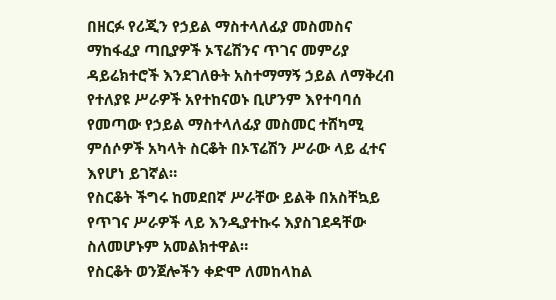በዘርፉ የሪጂን የኃይል ማስተላለፊያ መስመስና ማከፋፈያ ጣቢያዎች ኦፕሬሽንና ጥገና መምሪያ ዳይሬክተሮች እንደገለፁት አስተማማኝ ኃይል ለማቅረብ የተለያዩ ሥራዎች አየተከናወኑ ቢሆንም እየተባባሰ የመጣው የኃይል ማስተላለፊያ መስመር ተሸካሚ ምሰሶዎች አካላት ስርቆት በኦፕሬሽን ሥራው ላይ ፈተና እየሆነ ይገኛል።
የስርቆት ችግሩ ከመደበኛ ሥራቸው ይልቅ በአስቸኳይ የጥገና ሥራዎች ላይ እንዲያተኩሩ እያስገደዳቸው ስለመሆኑም አመልክተዋል።
የስርቆት ወንጀሎችን ቀድሞ ለመከላከል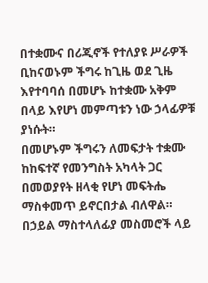በተቋሙና በሪጂኖች የተለያዩ ሥራዎች ቢከናወኑም ችግሩ ከጊዜ ወደ ጊዜ እየተባባሰ በመሆኑ ከተቋሙ አቅም በላይ እየሆነ መምጣቱን ነው ኃላፊዎቹ ያነሱት።
በመሆኑም ችግሩን ለመፍታት ተቋሙ ከከፍተኛ የመንግስት አካላት ጋር በመወያየት ዘላቂ የሆነ መፍትሔ ማስቀመጥ ይኖርበታል ብለዋል።
በኃይል ማስተላለፊያ መስመሮች ላይ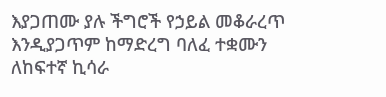እያጋጠሙ ያሉ ችግሮች የኃይል መቆራረጥ እንዲያጋጥም ከማድረግ ባለፈ ተቋሙን ለከፍተኛ ኪሳራ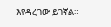እየዳረገው ይገኛል።